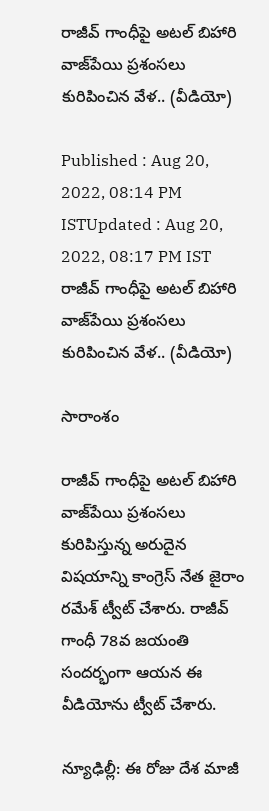రాజీవ్ గాంధీపై అటల్ బిహారి వాజ్‌పేయి ప్రశంసలు కురిపించిన వేళ.. (వీడియో)

Published : Aug 20, 2022, 08:14 PM ISTUpdated : Aug 20, 2022, 08:17 PM IST
రాజీవ్ గాంధీపై అటల్ బిహారి వాజ్‌పేయి ప్రశంసలు కురిపించిన వేళ.. (వీడియో)

సారాంశం

రాజీవ్ గాంధీపై అటల్ బిహారి వాజ్‌పేయి ప్రశంసలు కురిపిస్తున్న అరుదైన విషయాన్ని కాంగ్రెస్ నేత జైరాం రమేశ్ ట్వీట్ చేశారు. రాజీవ్ గాంధీ 78వ జయంతి సందర్భంగా ఆయన ఈ వీడియోను ట్వీట్ చేశారు.

న్యూఢిల్లీ: ఈ రోజు దేశ మాజీ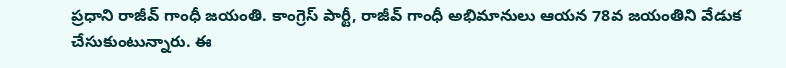ప్రధాని రాజీవ్ గాంధీ జయంతి. కాంగ్రెస్ పార్టీ, రాజీవ్ గాంధీ అభిమానులు ఆయన 78వ జయంతిని వేడుక చేసుకుంటున్నారు. ఈ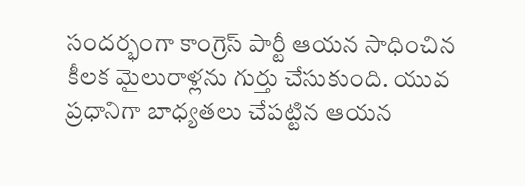సందర్భంగా కాంగ్రెస్ పార్టీ ఆయన సాధించిన కీలక మైలురాళ్లను గుర్తు చేసుకుంది. యువ ప్రధానిగా బాధ్యతలు చేపట్టిన ఆయన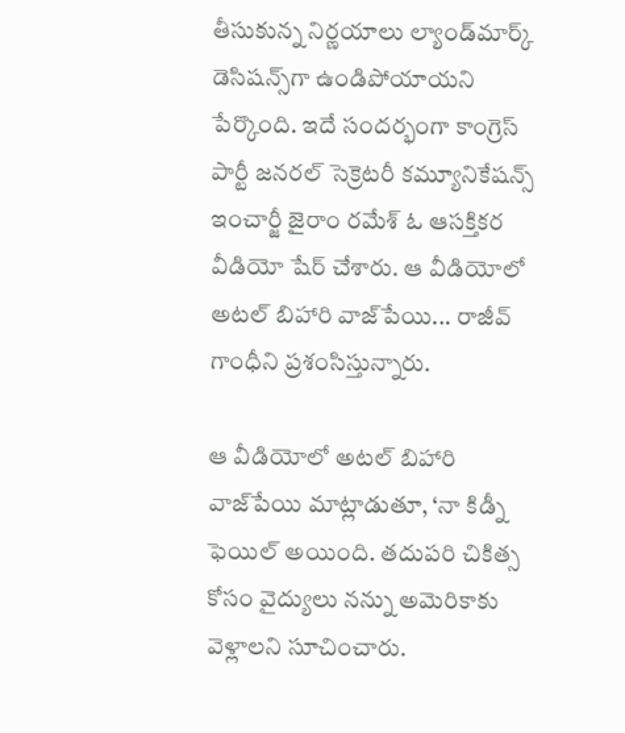తీసుకున్న నిర్ణయాలు ల్యాండ్‌మార్క్ డెసిషన్స్‌గా ఉండిపోయాయని పేర్కొంది. ఇదే సందర్భంగా కాంగ్రెస్ పార్టీ జనరల్ సెక్రెటరీ కమ్యూనికేషన్స్ ఇంచార్జీ జైరాం రమేశ్ ఓ ఆసక్తికర వీడియో షేర్ చేశారు. ఆ వీడియోలో అటల్ బిహారి వాజ్‌పేయి... రాజీవ్ గాంధీని ప్రశంసిస్తున్నారు.

ఆ వీడియోలో అటల్ బిహారి వాజ్‌పేయి మాట్లాడుతూ, ‘నా కిడ్నీ ఫెయిల్ అయింది. తదుపరి చికిత్స కోసం వైద్యులు నన్ను అమెరికాకు వెళ్లాలని సూచించారు.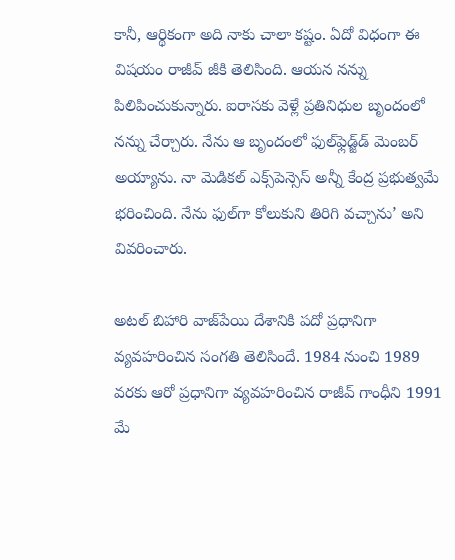కానీ, ఆర్థికంగా అది నాకు చాలా కష్టం. ఏదో విధంగా ఈ విషయం రాజీవ్ జీకి తెలిసింది. ఆయన నన్ను పిలిపించుకున్నారు. ఐరాసకు వెళ్లే ప్రతినిధుల బృందంలో నన్ను చేర్చారు. నేను ఆ బృందంలో ఫుల్‌ఫ్లెడ్జ్‌డ్ మెంబర్ అయ్యాను. నా మెడికల్ ఎక్స్‌పెన్సెస్ అన్నీ కేంద్ర ప్రభుత్వమే భరించింది. నేను ఫుల్‌గా కోలుకుని తిరిగి వచ్చాను’ అని వివరించారు.

అటల్ బిహారి వాజ్‌పేయి దేశానికి పదో ప్రధానిగా వ్యవహరించిన సంగతి తెలిసిందే. 1984 నుంచి 1989 వరకు ఆరో ప్రధానిగా వ్యవహరించిన రాజీవ్ గాంధీని 1991 మే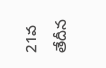21వ తేదీన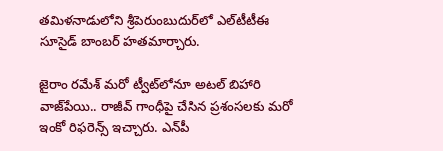తమిళనాడులోని శ్రీపెరుంబుదుర్‌లో ఎల్‌టీటీఈ సూసైడ్ బాంబర్ హతమార్చారు.

జైరాం రమేశ్ మరో ట్వీట్‌లోనూ అటల్ బిహారి వాజ్‌పేయి.. రాజీవ్ గాంధీపై చేసిన ప్రశంసలకు మరో ఇంకో రిఫరెన్స్ ఇచ్చారు. ఎన్‌పీ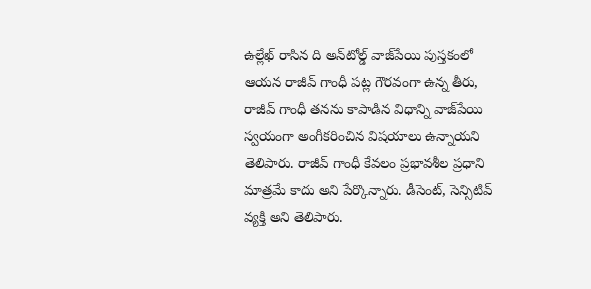ఉల్లేఖ్ రాసిన ది అన్‌టోల్డ్ వాజ్‌పేయి పుస్తకంలో ఆయన రాజీవ్ గాంధీ పట్ల గౌరవంగా ఉన్న తీరు, రాజీవ్ గాంధీ తనను కాపాడిన విధాన్ని వాజ్‌పేయి స్వయంగా అంగీకరించిన విషయాలు ఉన్నాయని తెలిపారు. రాజీవ్ గాంధీ కేవలం ప్రభావశీల ప్రధాని మాత్రమే కాదు అని పేర్కొన్నారు. డీసెంట్, సెన్సిటివ్ వ్యక్తి అని తెలిపారు.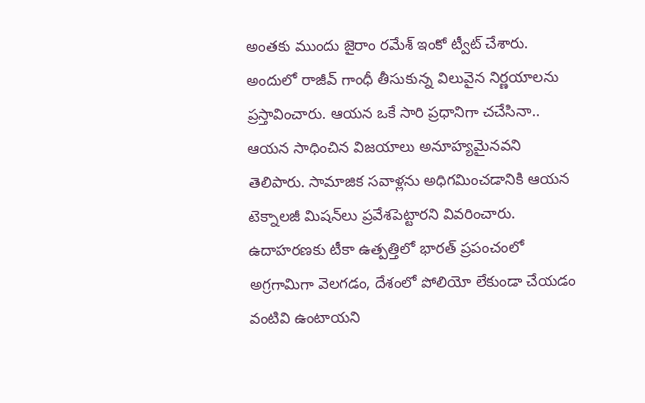అంతకు ముందు జైరాం రమేశ్ ఇంకో ట్వీట్ చేశారు. అందులో రాజీవ్ గాంధీ తీసుకున్న విలువైన నిర్ణయాలను ప్రస్తావించారు. ఆయన ఒకే సారి ప్రధానిగా చచేసినా.. ఆయన సాధించిన విజయాలు అనూహ్యమైనవని తెలిపారు. సామాజిక సవాళ్లను అధిగమించడానికి ఆయన టెక్నాలజీ మిషన్‌లు ప్రవేశపెట్టారని వివరించారు. ఉదాహరణకు టీకా ఉత్పత్తిలో భారత్ ప్రపంచంలో అగ్రగామిగా వెలగడం, దేశంలో పోలియో లేకుండా చేయడం వంటివి ఉంటాయని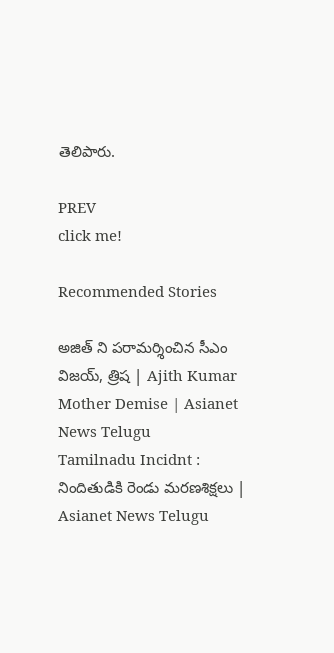తెలిపారు.

PREV
click me!

Recommended Stories

అజిత్ ని పరామర్శించిన సీఎం విజయ్, త్రిష | Ajith Kumar Mother Demise | Asianet News Telugu
Tamilnadu Incidnt : నిందితుడికి రెండు మరణశిక్షలు | Asianet News Telugu